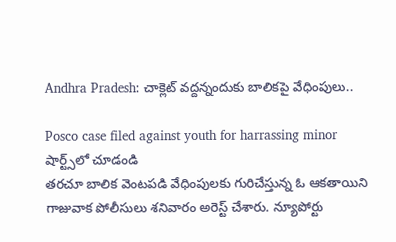Andhra Pradesh: చాక్లెట్ వద్దన్నందుకు బాలికపై వేధింపులు..

Posco case filed against youth for harrassing minor
షార్ట్స్‌లో చూడండి
తరచూ బాలిక వెంటపడి వేధింపులకు గురిచేస్తున్న ఓ ఆకతాయిని గాజువాక పోలీసులు శనివారం అరెస్ట్ చేశారు. న్యూపోర్టు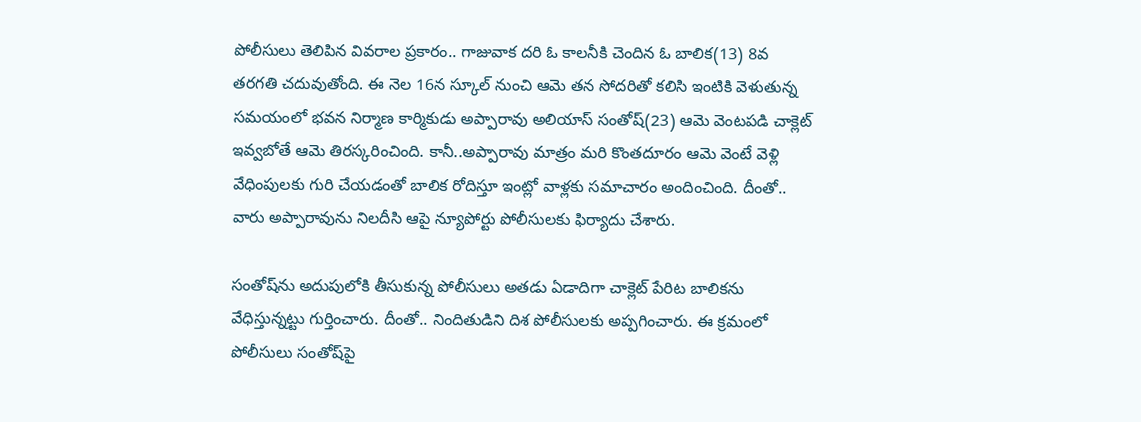పోలీసులు తెలిపిన వివరాల ప్రకారం.. గాజువాక దరి ఓ కాలనీకి చెందిన ఓ బాలిక(13) 8వ తరగతి చదువుతోంది. ఈ నెల 16న స్కూల్‌ నుంచి ఆమె తన సోదరితో కలిసి ఇంటికి వెళుతున్న సమయంలో భవన నిర్మాణ కార్మికుడు అప్పారావు అలియాస్ సంతోష్(23) ఆమె వెంటపడి చాక్లెట్ ఇవ్వబోతే ఆమె తిరస్కరించింది. కానీ..అప్పారావు మాత్రం మరి కొంతదూరం ఆమె వెంటే వెళ్లి వేధింపులకు గురి చేయడంతో బాలిక రోదిస్తూ ఇంట్లో వాళ్లకు సమాచారం అందించింది. దీంతో.. వారు అప్పారావును నిలదీసి ఆపై న్యూపోర్టు పోలీసులకు ఫిర్యాదు చేశారు.

సంతోష్‌ను అదుపులోకి తీసుకున్న పోలీసులు అతడు ఏడాదిగా చాక్లెట్ పేరిట బాలికను వేధిస్తున్నట్టు గుర్తించారు. దీంతో.. నిందితుడిని దిశ పోలీసులకు అప్పగించారు. ఈ క్రమంలో పోలీసులు సంతోష్‌పై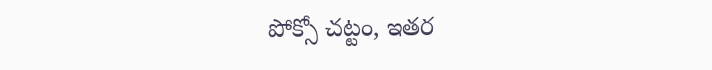పోక్సో చట్టం, ఇతర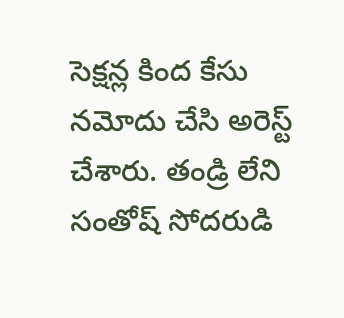సెక్షన్ల కింద కేసు నమోదు చేసి అరెస్ట్ చేశారు. తండ్రి లేని సంతోష్ సోదరుడి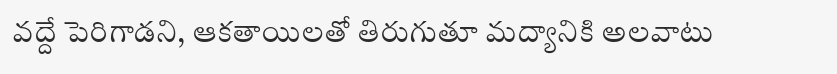వద్దే పెరిగాడని, ఆకతాయిలతో తిరుగుతూ మద్యానికి అలవాటు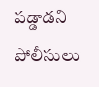పడ్డాడని పోలీసులు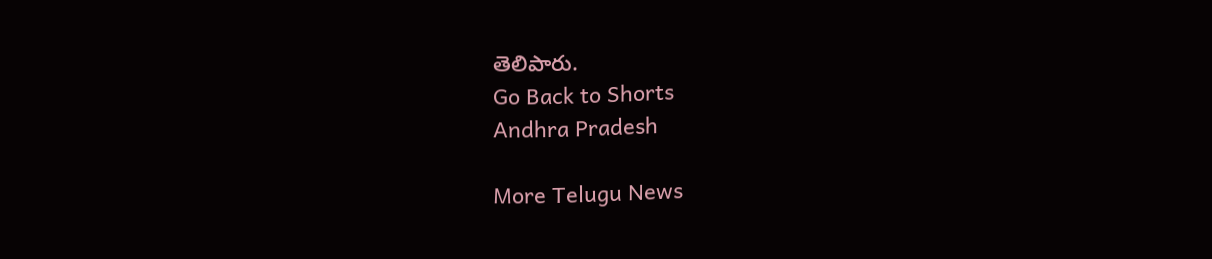తెలిపారు.
Go Back to Shorts
Andhra Pradesh

More Telugu News